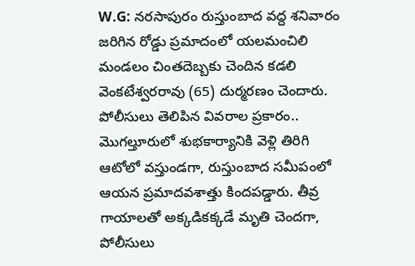W.G: నరసాపురం రుస్తుంబాద వద్ద శనివారం జరిగిన రోడ్డు ప్రమాదంలో యలమంచిలి మండలం చింతదెబ్బకు చెందిన కడలి వెంకటేశ్వరరావు (65) దుర్మరణం చెందారు. పోలీసులు తెలిపిన వివరాల ప్రకారం.. మొగల్తూరులో శుభకార్యానికి వెళ్లి తిరిగి ఆటోలో వస్తుండగా, రుస్తుంబాద సమీపంలో ఆయన ప్రమాదవశాత్తు కిందపడ్డారు. తీవ్ర గాయాలతో అక్కడికక్కడే మృతి చెందగా, పోలీసులు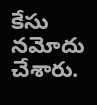కేసు నమోదు చేశారు.